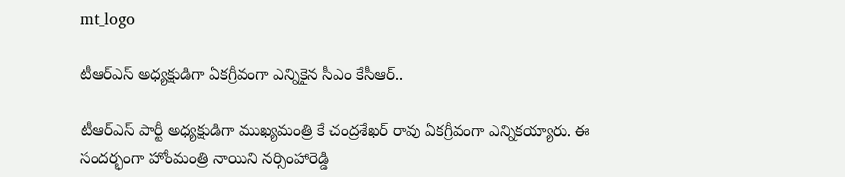mt_logo

టీఆర్ఎస్ అధ్యక్షుడిగా ఏకగ్రీవంగా ఎన్నికైన సీఎం కేసీఆర్..

టీఆర్ఎస్ పార్టీ అధ్యక్షుడిగా ముఖ్యమంత్రి కే చంద్రశేఖర్ రావు ఏకగ్రీవంగా ఎన్నికయ్యారు. ఈ సందర్భంగా హోంమంత్రి నాయిని నర్సింహారెడ్డి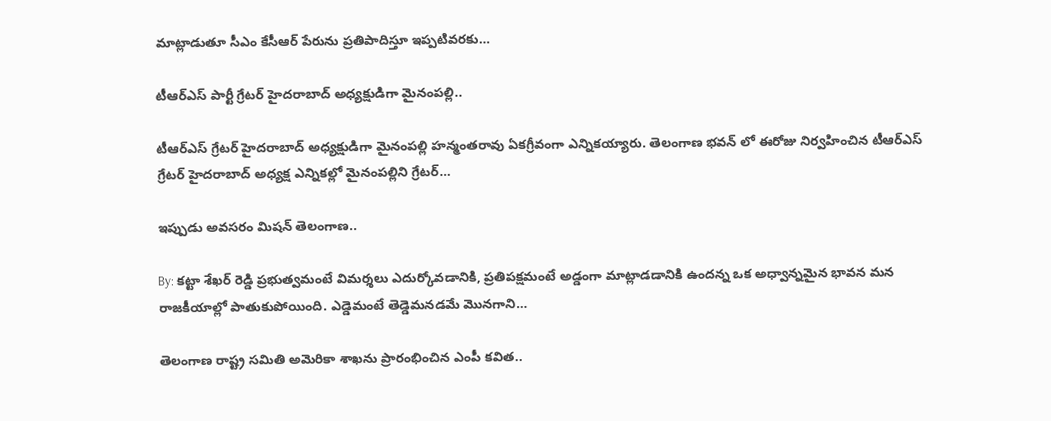మాట్లాడుతూ సీఎం కేసీఆర్ పేరును ప్రతిపాదిస్తూ ఇప్పటివరకు…

టీఆర్ఎస్ పార్టీ గ్రేటర్ హైదరాబాద్ అధ్యక్షుడిగా మైనంపల్లి..

టీఆర్ఎస్ గ్రేటర్ హైదరాబాద్ అధ్యక్షుడిగా మైనంపల్లి హన్మంతరావు ఏకగ్రీవంగా ఎన్నికయ్యారు. తెలంగాణ భవన్ లో ఈరోజు నిర్వహించిన టీఆర్ఎస్ గ్రేటర్ హైదరాబాద్ అధ్యక్ష ఎన్నికల్లో మైనంపల్లిని గ్రేటర్…

ఇప్పుడు అవసరం మిషన్ తెలంగాణ..

By: కట్టా శేఖర్ రెడ్డి ప్రభుత్వమంటే విమర్శలు ఎదుర్కోవడానికి, ప్రతిపక్షమంటే అడ్డంగా మాట్లాడడానికి ఉందన్న ఒక అధ్వాన్నమైన భావన మన రాజకీయాల్లో పాతుకుపోయింది. ఎడ్డెమంటే తెడ్డెమనడమే మొనగాని…

తెలంగాణ రాష్ట్ర సమితి అమెరికా శాఖను ప్రారంభించిన ఎంపీ కవిత..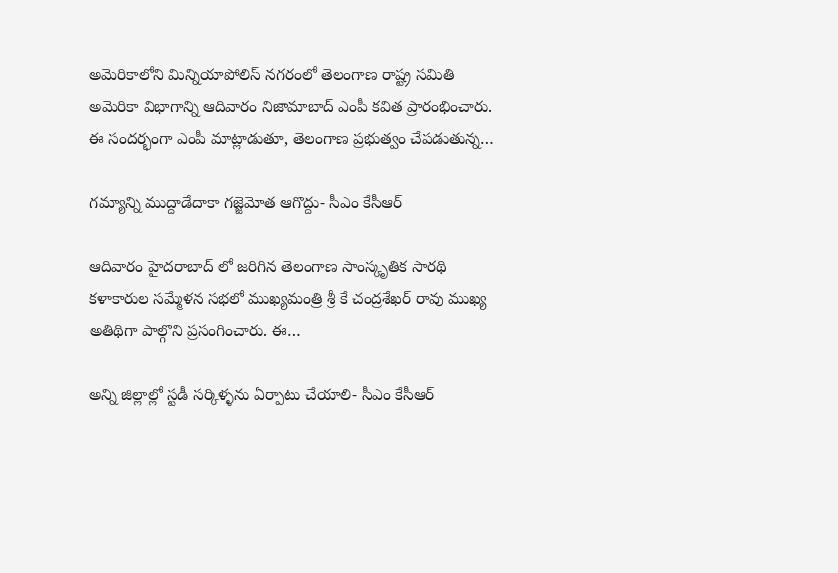అమెరికాలోని మిన్నియాపోలిస్ నగరంలో తెలంగాణ రాష్ట్ర సమితి అమెరికా విభాగాన్ని ఆదివారం నిజామాబాద్ ఎంపీ కవిత ప్రారంభించారు. ఈ సందర్భంగా ఎంపీ మాట్లాడుతూ, తెలంగాణ ప్రభుత్వం చేపడుతున్న…

గమ్యాన్ని ముద్దాడేదాకా గజ్జెమోత ఆగొద్దు- సీఎం కేసీఆర్

ఆదివారం హైదరాబాద్ లో జరిగిన తెలంగాణ సాంస్కృతిక సారథి కళాకారుల సమ్మేళన సభలో ముఖ్యమంత్రి శ్రీ కే చంద్రశేఖర్ రావు ముఖ్య అతిథిగా పాల్గొని ప్రసంగించారు. ఈ…

అన్ని జిల్లాల్లో స్టడీ సర్కిళ్ళను ఏర్పాటు చేయాలి- సీఎం కేసీఆర్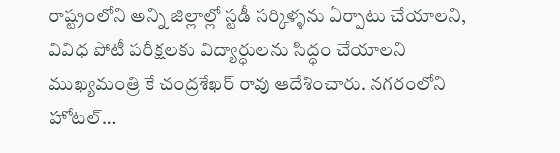రాష్ట్రంలోని అన్ని జిల్లాల్లో స్టడీ సర్కిళ్ళను ఏర్పాటు చేయాలని, వివిధ పోటీ పరీక్షలకు విద్యార్ధులను సిద్ధం చేయాలని ముఖ్యమంత్రి కే చంద్రశేఖర్ రావు ఆదేశించారు. నగరంలోని హోటల్…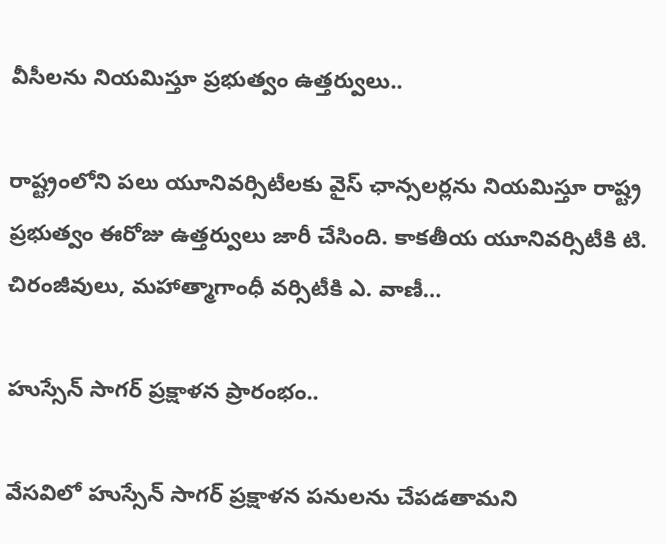వీసీలను నియమిస్తూ ప్రభుత్వం ఉత్తర్వులు..

రాష్ట్రంలోని పలు యూనివర్సిటీలకు వైస్ ఛాన్సలర్లను నియమిస్తూ రాష్ట్ర ప్రభుత్వం ఈరోజు ఉత్తర్వులు జారీ చేసింది. కాకతీయ యూనివర్సిటీకి టి. చిరంజీవులు, మహాత్మాగాంధీ వర్సిటీకి ఎ. వాణీ…

హుస్సేన్ సాగర్ ప్రక్షాళన ప్రారంభం..

వేసవిలో హుస్సేన్ సాగర్ ప్రక్షాళన పనులను చేపడతామని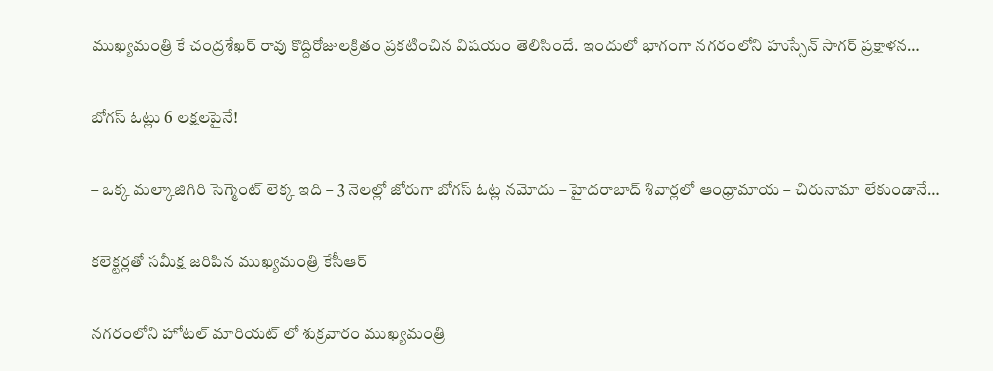ముఖ్యమంత్రి కే చంద్రశేఖర్ రావు కొద్దిరోజులక్రితం ప్రకటించిన విషయం తెలిసిందే. ఇందులో భాగంగా నగరంలోని హుస్సేన్ సాగర్ ప్రక్షాళన…

బోగస్ ఓట్లు 6 లక్షలపైనే!

– ఒక్క మల్కాజిగిరి సెగ్మెంట్ లెక్క ఇది – 3 నెలల్లో జోరుగా బోగస్ ఓట్ల నమోదు – హైదరాబాద్ శివార్లలో ఆంధ్రామాయ – చిరునామా లేకుండానే…

కలెక్టర్లతో సమీక్ష జరిపిన ముఖ్యమంత్రి కేసీఆర్

నగరంలోని హోటల్ మారియట్ లో శుక్రవారం ముఖ్యమంత్రి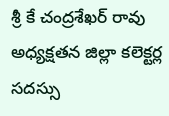శ్రీ కే చంద్రశేఖర్ రావు అధ్యక్షతన జిల్లా కలెక్టర్ల సదస్సు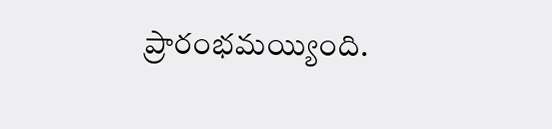ప్రారంభమయ్యింది.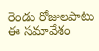రెండు రోజులపాటు ఈ సమావేశం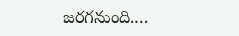జరగనుంది.…